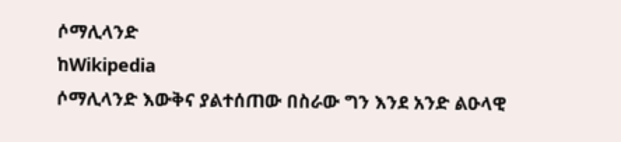ሶማሊላንድ
ከWikipedia
ሶማሊላንድ እውቅና ያልተሰጠው በስራው ግን እንደ አንድ ልዑላዊ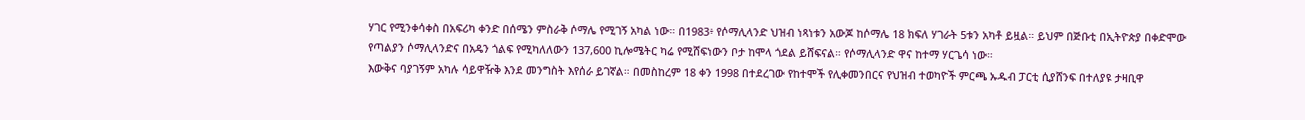ሃገር የሚንቀሳቀስ በአፍሪካ ቀንድ በሰሜን ምስራቅ ሶማሌ የሚገኝ አካል ነው። በ1983፥ የሶማሊላንድ ህዝብ ነጻነቱን አውጆ ከሶማሌ 18 ክፍለ ሃገራት 5ቱን አካቶ ይዟል። ይህም በጅቡቲ በኢትዮጵያ በቀድሞው የጣልያን ሶማሊላንድና በአዴን ጎልፍ የሚካለለውን 137,600 ኪሎሜትር ካሬ የሚሸፍነውን ቦታ ከሞላ ጎደል ይሸፍናል። የሶማሊላንድ ዋና ከተማ ሃርጌሳ ነው።
እውቅና ባያገኝም አካሉ ሳይዋዥቅ እንደ መንግስት እየሰራ ይገኛል። በመስከረም 18 ቀን 1998 በተደረገው የከተሞች የሊቀመንበርና የህዝብ ተወካዮች ምርጫ ኡዱብ ፓርቲ ሲያሸንፍ በተለያዩ ታዛቢዋ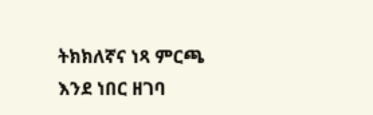ትክክለኛና ነጻ ምርጫ እንደ ነበር ዘገባ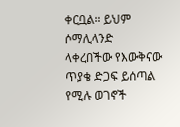ቀርቧል። ይህም ሶማሊላንድ ላቀረበችው የእውቅናው ጥያቄ ድጋፍ ይሰጣል የሚሉ ወገኖች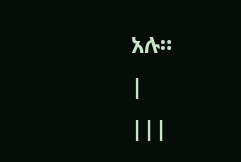አሉ።
|
|||